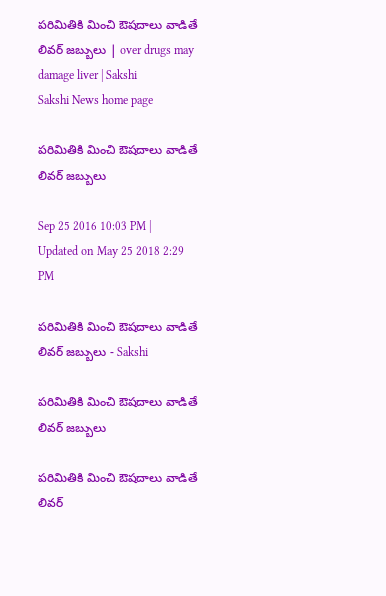పరిమితికి మించి ఔషదాలు వాడితే లివర్‌ జబ్బులు | over drugs may damage liver | Sakshi
Sakshi News home page

పరిమితికి మించి ఔషదాలు వాడితే లివర్‌ జబ్బులు

Sep 25 2016 10:03 PM | Updated on May 25 2018 2:29 PM

పరిమితికి మించి ఔషదాలు వాడితే లివర్‌ జబ్బులు - Sakshi

పరిమితికి మించి ఔషదాలు వాడితే లివర్‌ జబ్బులు

పరిమితికి మించి ఔషదాలు వాడితే లివర్‌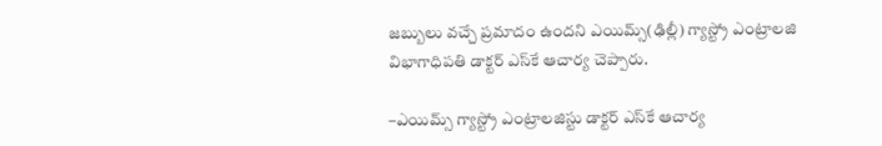జబ్బులు వచ్చే ప్రమాదం ఉందని ఎయిమ్స్‌(ఢిల్లీ) గ్యాస్ట్రో ఎంట్రాలజి విభాగాధిపతి డాక్టర్‌ ఎస్‌కే ఆచార్య చెప్పారు.

–ఎయిమ్స్‌ గ్యాస్ట్రో ఎంట్రాలజిస్టు డాక్టర్‌ ఎస్‌కే ఆచార్య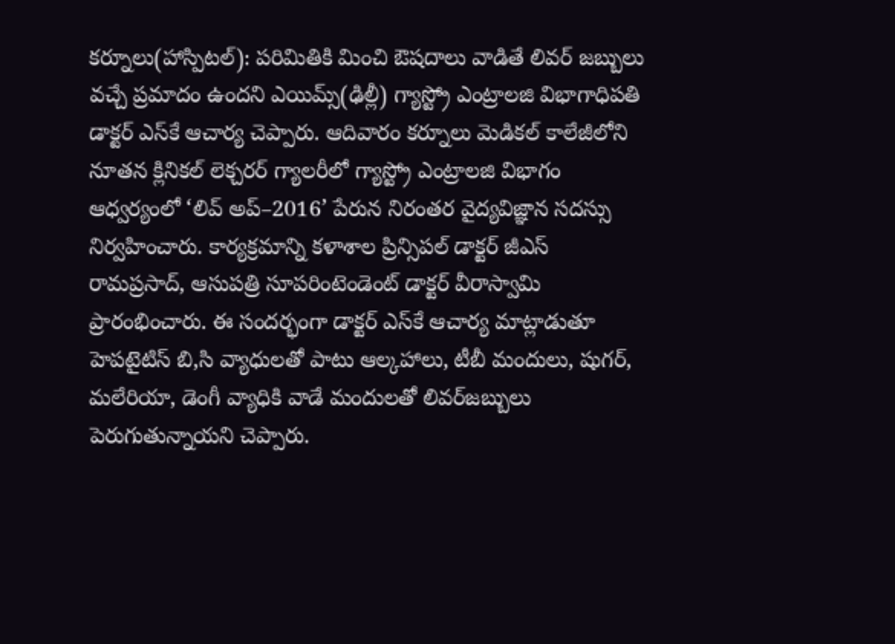కర్నూలు(హాస్పిటల్‌): పరిమితికి మించి ఔషదాలు వాడితే లివర్‌ జబ్బులు వచ్చే ప్రమాదం ఉందని ఎయిమ్స్‌(ఢిల్లీ) గ్యాస్ట్రో ఎంట్రాలజి విభాగాధిపతి డాక్టర్‌ ఎస్‌కే ఆచార్య చెప్పారు. ఆదివారం కర్నూలు మెడికల్‌ కాలేజీలోని నూతన క్లినికల్‌ లెక్చరర్‌ గ్యాలరీలో గ్యాస్ట్రో ఎంట్రాలజి విభాగం ఆధ్వర్యంలో ‘లివ్‌ అప్‌–2016’ పేరున నిరంతర వైద్యవిజ్ఞాన సదస్సు నిర్వహించారు. కార్యక్రమాన్ని కళాశాల ప్రిన్సిపల్‌ డాక్టర్‌ జీఎస్‌ రామప్రసాద్, ఆసుపత్రి సూపరింటెండెంట్‌ డాక్టర్‌ వీరాస్వామి ప్రారంభించారు. ఈ సందర్భంగా డాక్టర్‌ ఎస్‌కే ఆచార్య మాట్లాడుతూ  హెపటైటిస్‌ బి,సి వ్యాధులతో పాటు ఆల్కహాలు, టీబీ మందులు, షుగర్, మలేరియా, డెంగీ వ్యాధికి వాడే మందులతో లివర్‌జబ్బులు పెరుగుతున్నాయని చెప్పారు.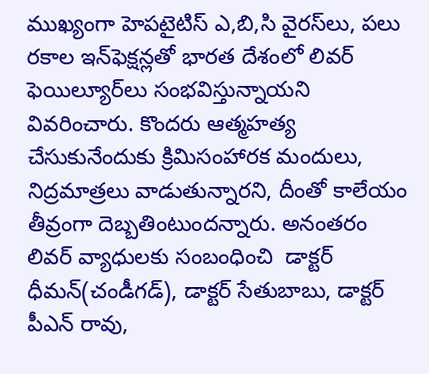ముఖ్యంగా హెపటైటిస్‌ ఎ,బి,సి వైరస్‌లు, పలు రకాల ఇన్‌ఫెక్షన్లతో భారత దేశంలో లివర్‌ ఫెయిల్యూర్‌లు సంభవిస్తున్నాయని వివరించారు. కొందరు ఆత్మహత్య చేసుకునేందుకు క్రిమిసంహారక మందులు, నిద్రమాత్రలు వాడుతున్నారని, దీంతో కాలేయం తీవ్రంగా దెబ్బతింటుందన్నారు. అనంతరం  లివర్‌ వ్యాధులకు సంబంధించి  డాక్టర్‌ ధీమన్‌(చండీగడ్‌), డాక్టర్‌ సేతుబాబు, డాక్టర్‌ పీఎన్‌ రావు,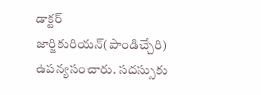డాక్టర్‌ జార్జికురియన్‌(పాండిచ్చేరి) ఉపన్యసంచారు. సదస్సుకు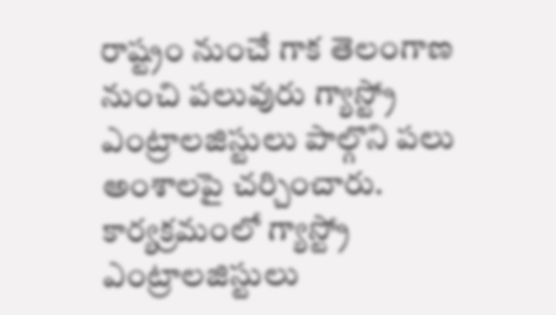రాష్ట్రం నుంచే గాక తెలంగాణ నుంచి పలువురు గ్యాస్ట్రో ఎంట్రాలజిస్టులు పాల్గొని పలు అంశాలపై చర్చించారు. కార్యక్రమంలో గ్యాస్ట్రో ఎంట్రాలజిస్టులు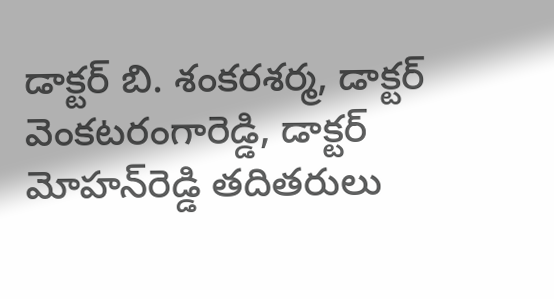డాక్టర్‌ బి. శంకరశర్మ, డాక్టర్‌ వెంకటరంగారెడ్డి, డాక్టర్‌ మోహన్‌రెడ్డి తదితరులు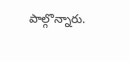పాల్గొన్నారు.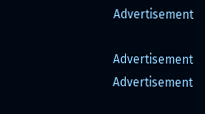Advertisement

Advertisement
Advertisement